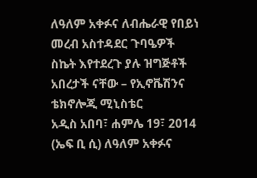ለዓለም አቀፉና ለብሔራዊ የበይነ መረብ አስተዳደር ጉባዔዎች ስኬት እየተደረጉ ያሉ ዝግጅቶች አበረታች ናቸው – የኢኖቬሽንና ቴክኖሎጂ ሚኒስቴር
አዲስ አበባ፣ ሐምሌ 19፣ 2014 (ኤፍ ቢ ሲ) ለዓለም አቀፉና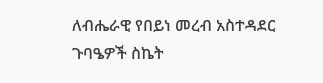ለብሔራዊ የበይነ መረብ አስተዳደር ጉባዔዎች ስኬት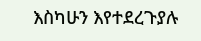እስካሁን እየተደረጉያሉ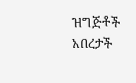ዝግጅቶች አበረታች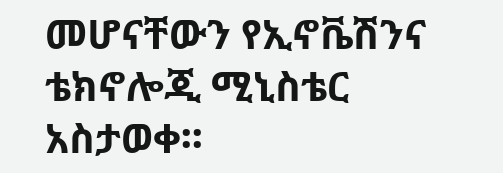መሆናቸውን የኢኖቬሽንና ቴክኖሎጂ ሚኒስቴር አስታወቀ፡፡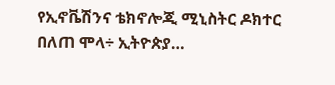የኢኖቬሽንና ቴክኖሎጂ ሚኒስትር ዶክተር በለጠ ሞላ÷ ኢትዮጵያ…